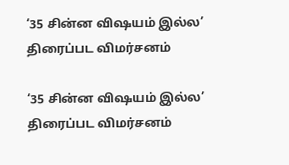‘35 சின்ன விஷயம் இல்ல’ திரைப்பட விமர்சனம்

‘35 சின்ன விஷயம் இல்ல’ திரைப்பட விமர்சனம்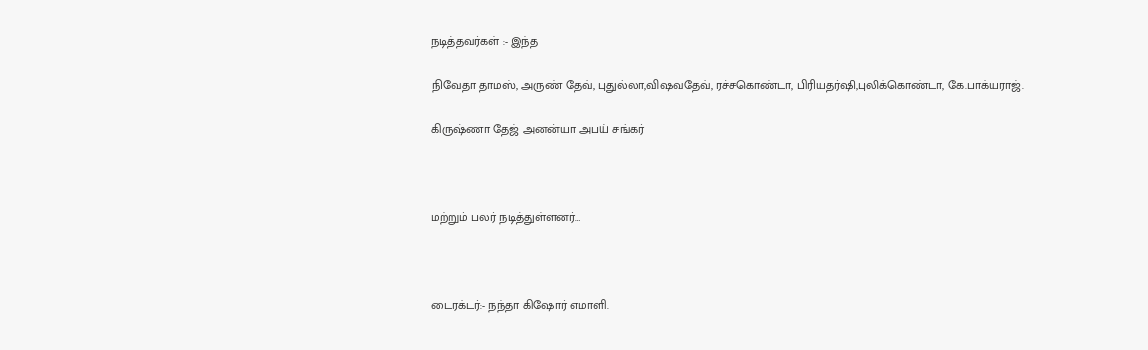நடித்தவர்கள் :- இந்த

நிவேதா தாமஸ், அருண் தேவ், புதுல்லா,விஷவதேவ், ரச்சகொண்டா, பிரியதர்ஷி,புலிக்கொண்டா, கே.பாக்யராஜ்.

கிருஷ்ணா‌ தேஜ்‌ அனன்யா அபய் சங்கர்



மற்றும் பலர் நடித்துள்ளனர்…



டைரக்டர்:- நந்தா கிஷோர்‌‌ எமாளி.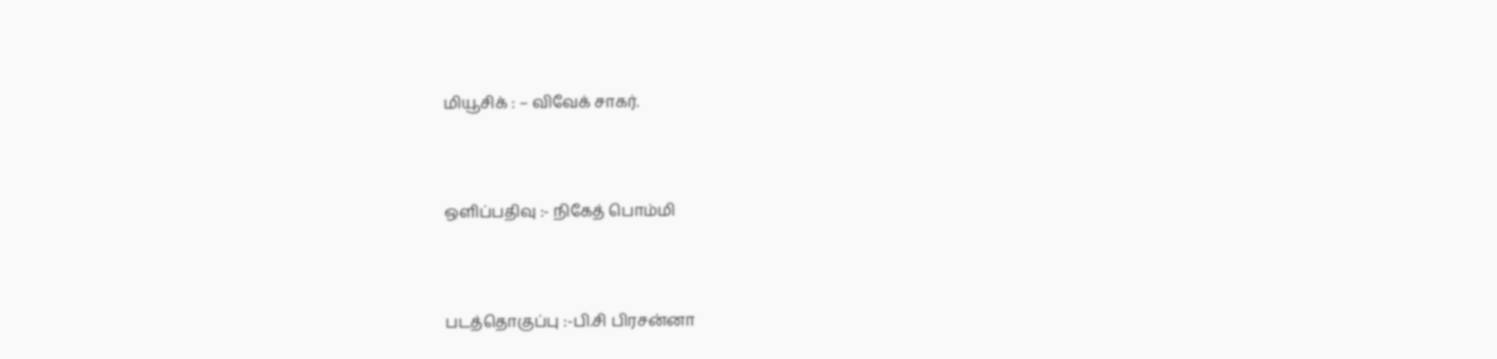மியூசிக் : – விவேக் சாகர்.



ஒளிப்பதிவு :- நிகேத் பொம்மி



படத்தொகுப்பு :-பி.சி பிரசன்னா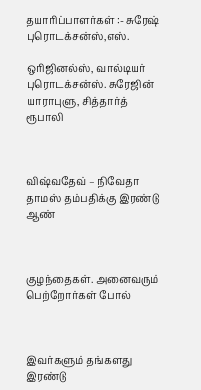தயாரிப்பாளர்கள் :- சுரேஷ் புரொடக்சன்ஸ்,எஸ்.

ஒரிஜினல்ஸ், வால்டியர் புரொடக்சன்ஸ். சுரேஜின் யாராபுளு, சித்தார்த் ரூபாலி



விஷ்வதேவ் – நிவேதா தாமஸ் தம்பதிக்கு இரண்டு ஆண்



குழந்தைகள். அனைவரும் பெற்றோர்கள் போல்



இவர்களும் தங்களது இரண்டு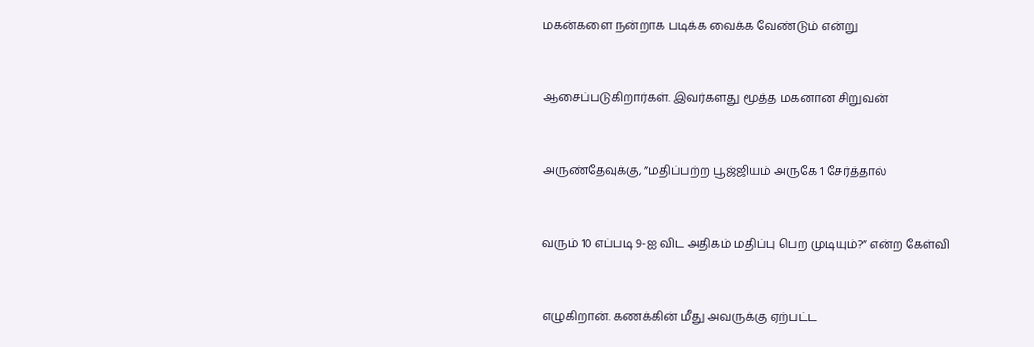மகன்களை நன்றாக படிக்க வைக்க வேண்டும் என்று



ஆசைப்படுகிறார்கள். இவர்களது மூத்த மகனான சிறுவன்



அருண்தேவுக்கு, ”மதிப்பற்ற பூஜ்ஜியம் அருகே 1 சேர்த்தால்



வரும் 10 எப்படி 9-ஐ விட அதிகம் மதிப்பு பெற முடியும்?” என்ற கேள்வி



எழுகிறான். கணக்கின் மீது அவருக்கு ஏற்பட்ட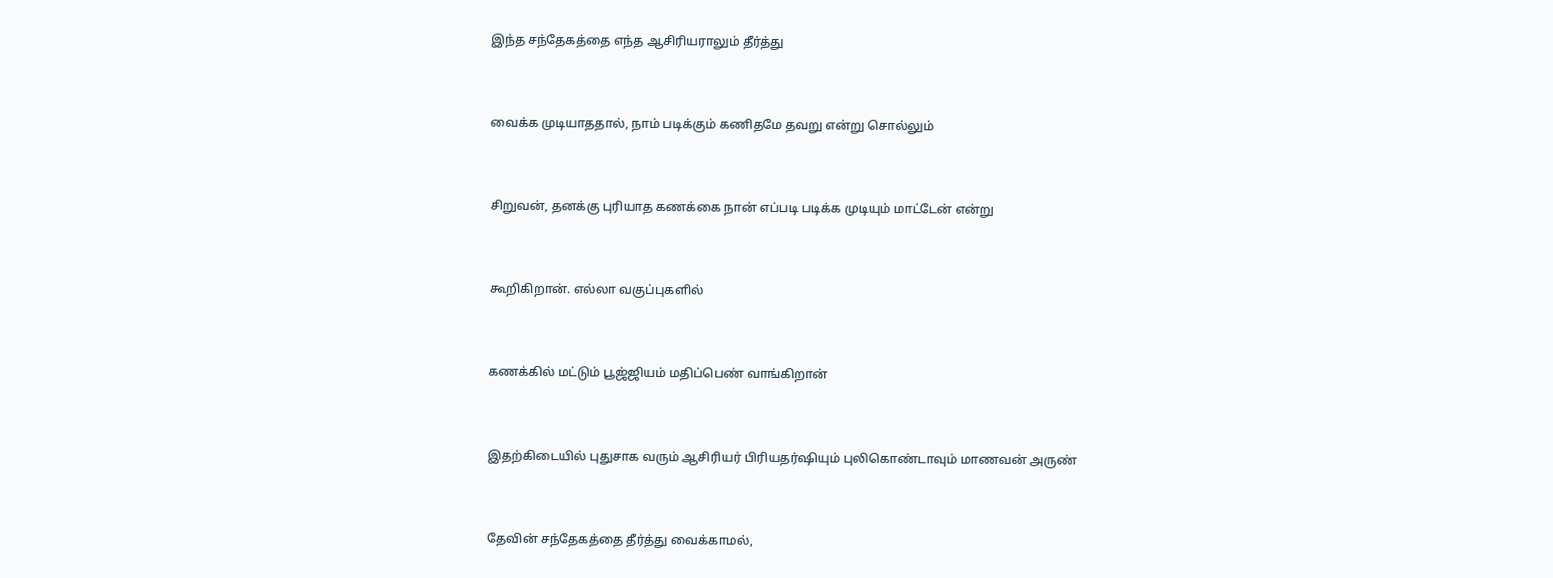இந்த சந்தேகத்தை எந்த ஆசிரியராலும் தீர்த்து



வைக்க முடியாததால், நாம் படிக்கும் கணிதமே தவறு என்று சொல்லும்



சிறுவன், தனக்கு புரியாத கணக்கை நான் எப்படி படிக்க முடியும் மாட்டேன் என்று



கூறிகிறான். எல்லா வகுப்புகளில்



கணக்கில் மட்டும் பூஜ்ஜியம் மதிப்பெண் வாங்கிறான்



இதற்கிடையில் புதுசாக வரும் ஆசிரியர் பிரியதர்ஷியும் புலிகொண்டாவும் மாணவன் அருண்



தேவின் சந்தேகத்தை தீர்த்து வைக்காமல்,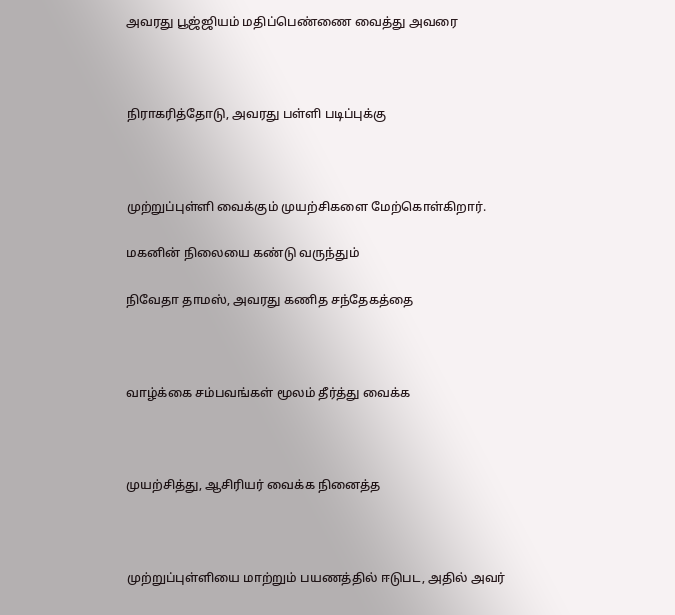அவரது பூஜ்ஜியம் மதிப்பெண்ணை வைத்து அவரை



நிராகரித்தோடு, அவரது பள்ளி படிப்புக்கு



முற்றுப்புள்ளி வைக்கும் முயற்சிகளை மேற்கொள்கிறார்.

மகனின் நிலையை கண்டு வருந்தும்

நிவேதா தாமஸ், அவரது கணித சந்தேகத்தை



வாழ்க்கை சம்பவங்கள் மூலம் தீர்த்து வைக்க



முயற்சித்து, ஆசிரியர் வைக்க நினைத்த



முற்றுப்புள்ளியை மாற்றும் பயணத்தில் ஈடுபட, அதில் அவர்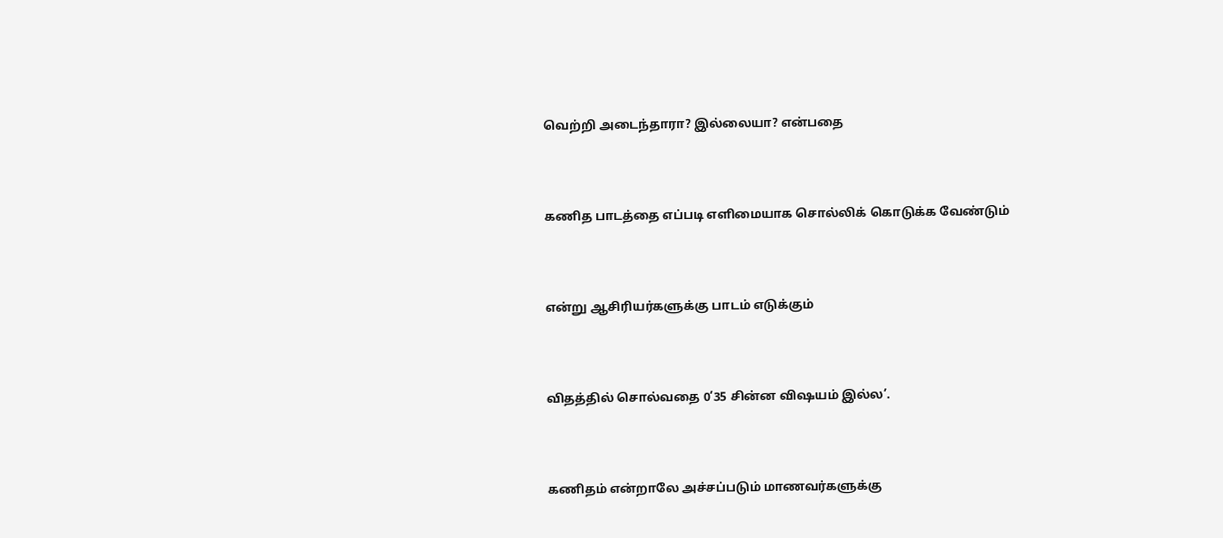வெற்றி அடைந்தாரா? இல்லையா? என்பதை



கணித பாடத்தை எப்படி எளிமையாக சொல்லிக் கொடுக்க வேண்டும்



என்று ஆசிரியர்களுக்கு பாடம் எடுக்கும்



விதத்தில் சொல்வதை 0‘35 சின்ன விஷயம் இல்ல’.



கணிதம் என்றாலே அச்சப்படும் மாணவர்களுக்கு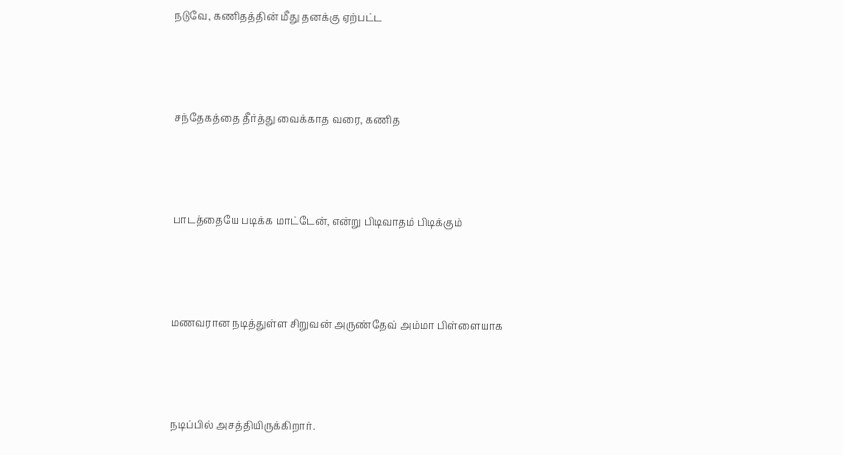நடுவே, கணிதத்தின் மீது தனக்கு ஏற்பட்ட



சந்தேகத்தை தீர்த்து வைக்காத வரை, கணித



பாடத்தையே படிக்க மாட்டேன், என்று பிடிவாதம் பிடிக்கும்



மணவரான நடித்துள்ள சிறுவன் அருண்தேவ் அம்மா பிள்ளையாக



நடிப்பில் அசத்தியிருக்கிறார்.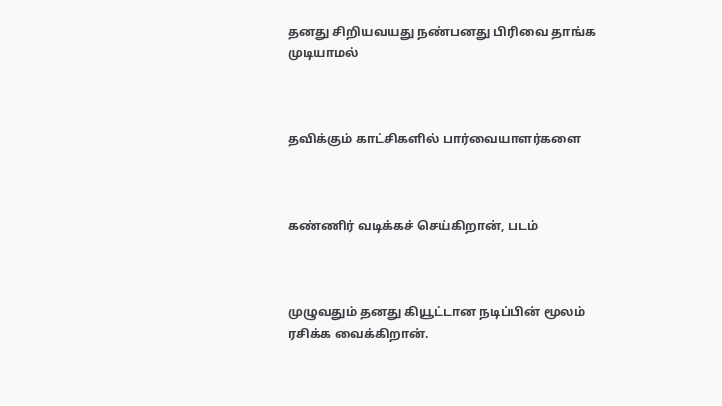தனது சிறியவயது நண்பனது பிரிவை தாங்க முடியாமல்



தவிக்கும் காட்சிகளில் பார்வையாளர்களை



கண்ணிர் வடிக்கச் செய்கிறான், படம்



முழுவதும் தனது கியூட்டான நடிப்பின் மூலம் ரசிக்க வைக்கிறான்.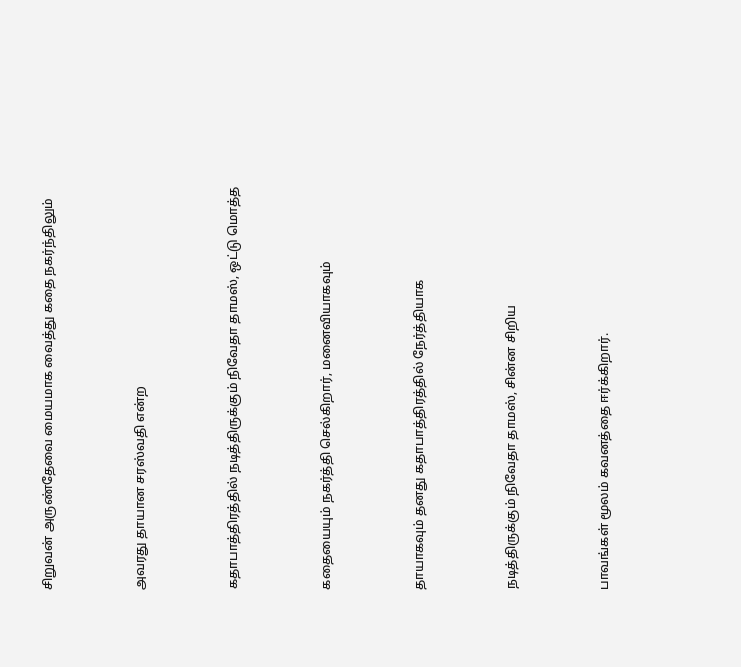சிறுவன் அருண்தேவை மையமாக வைத்து கதை நகர்ந்திலும்



அவரது தாயான சரஸ்வதி என்ற



கதாபாத்திரத்தில் நடித்திருக்கும் நிவேதா தாமஸ், ஒட்டு மொத்த



கதையையும் நகர்த்தி செல்கிறார், மனைவியாகவும்



தாயாகவும் தனது கதாபாத்திரத்தில் நேர்த்தியாக



நடித்திருக்கும் நிவேதா தாமஸ், சின்ன சிறிய



பாவங்கள் மூலம் கவனத்தை ஈர்க்கிறார்.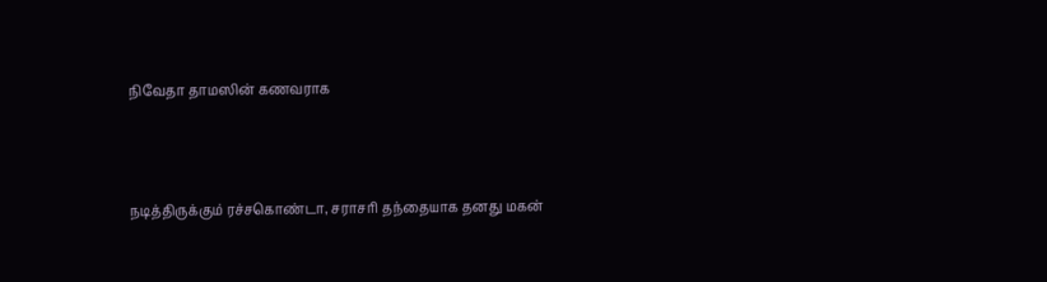நிவேதா தாமஸின் கணவராக



நடித்திருக்கும் ரச்சகொண்டா, சராசரி தந்தையாக தனது மகன்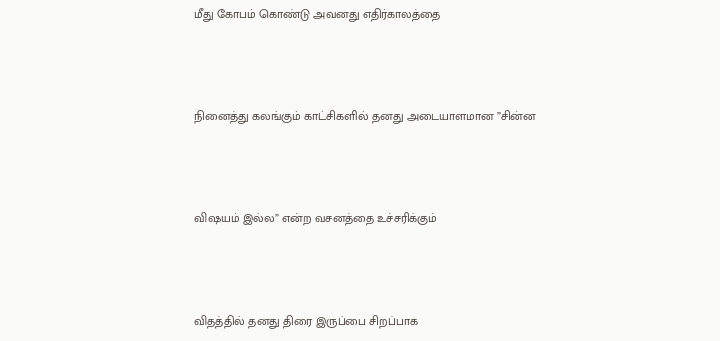மீது கோபம் கொண்டு அவனது எதிர்காலத்தை



நினைத்து கலங்கும் காட்சிகளில் தனது அடையாளமான ”சின்ன



விஷயம் இல்ல” என்ற வசனத்தை உச்சரிக்கும்



விதத்தில் தனது திரை இருப்பை சிறப்பாக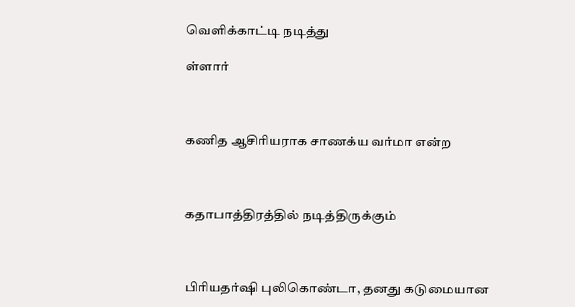வெளிக்காட்டி நடித்து

ள்ளார்



கணித ஆசிரியராக சாணக்ய வர்மா என்ற



கதாபாத்திரத்தில் நடித்திருக்கும்



பிரியதர்ஷி புலிகொண்டா, தனது கடுமையான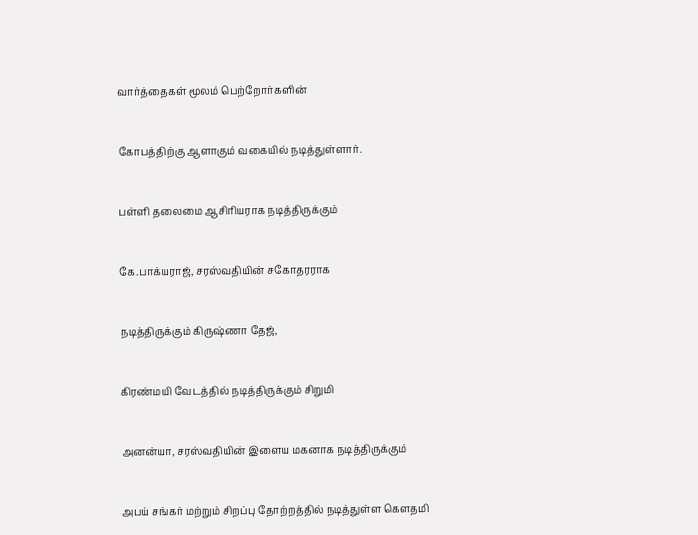வார்த்தைகள் மூலம் பெற்றோர்களின்



கோபத்திற்கு ஆளாகும் வகையில் நடித்துள்ளார்.



பள்ளி தலைமை ஆசிரியராக நடித்திருக்கும்



கே.பாக்யராஜ், சரஸ்வதியின் சகோதரராக



நடித்திருக்கும் கிருஷ்ணா தேஜ்,



கிரண்மயி வேடத்தில் நடித்திருக்கும் சிறுமி



அனன்யா, சரஸ்வதியின் இளைய மகனாக நடித்திருக்கும்



அபய் சங்கர் மற்றும் சிறப்பு தோற்றத்தில் நடித்துள்ள கெளதமி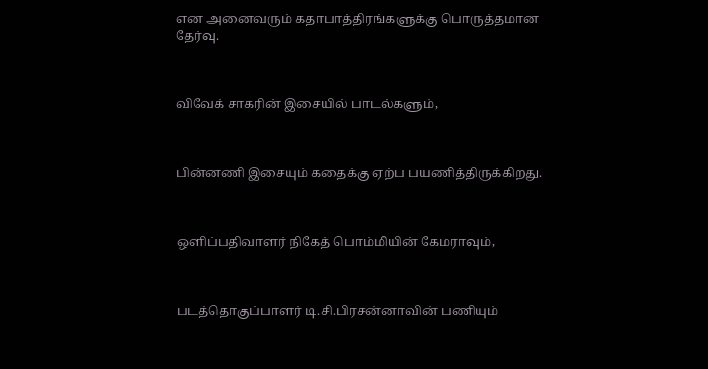என அனைவரும் கதாபாத்திரங்களுக்கு பொருத்தமான தேர்வு.



விவேக் சாகரின் இசையில் பாடல்களும்,



பின்னணி இசையும் கதைக்கு ஏற்ப பயணித்திருக்கிறது.



ஒளிப்பதிவாளர் நிகேத் பொம்மியின் கேமராவும்,



படத்தொகுப்பாளர் டி.சி.பிரசன்னாவின் பணியும்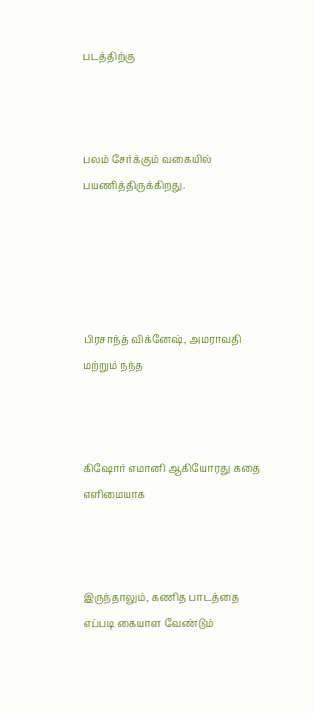படத்திற்கு



பலம் சேர்க்கும் வகையில் பயணித்திருக்கிறது.





பிரசாந்த் விக்னேஷ், அமராவதி மற்றும் நந்த



கிஷோர் எமானி ஆகியோரது கதை எளிமையாக



இருந்தாலும், கணித பாடத்தை எப்படி கையாள வேண்டும்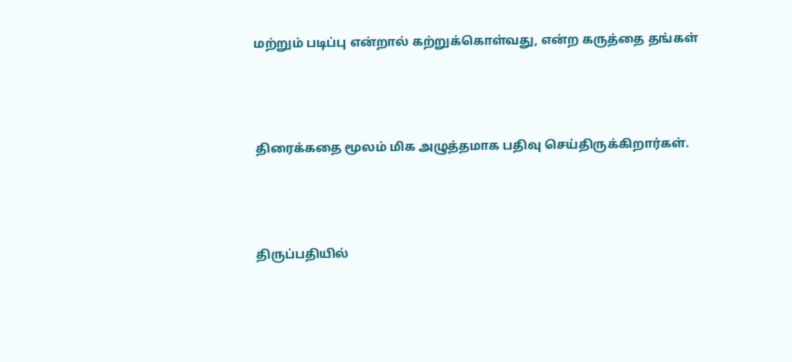மற்றும் படிப்பு என்றால் கற்றுக்கொள்வது, என்ற கருத்தை தங்கள்



திரைக்கதை மூலம் மிக அழுத்தமாக பதிவு செய்திருக்கிறார்கள்.



திருப்பதியில்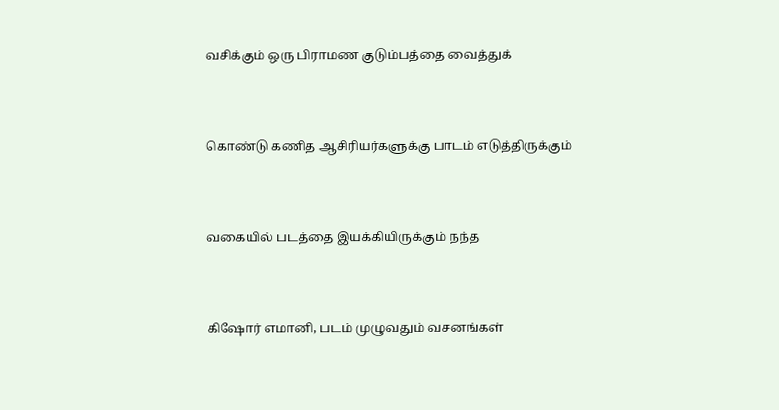வசிக்கும் ஒரு பிராமண குடும்பத்தை வைத்துக்



கொண்டு கணித ஆசிரியர்களுக்கு பாடம் எடுத்திருக்கும்



வகையில் படத்தை இயக்கியிருக்கும் நந்த



கிஷோர் எமானி, படம் முழுவதும் வசனங்கள்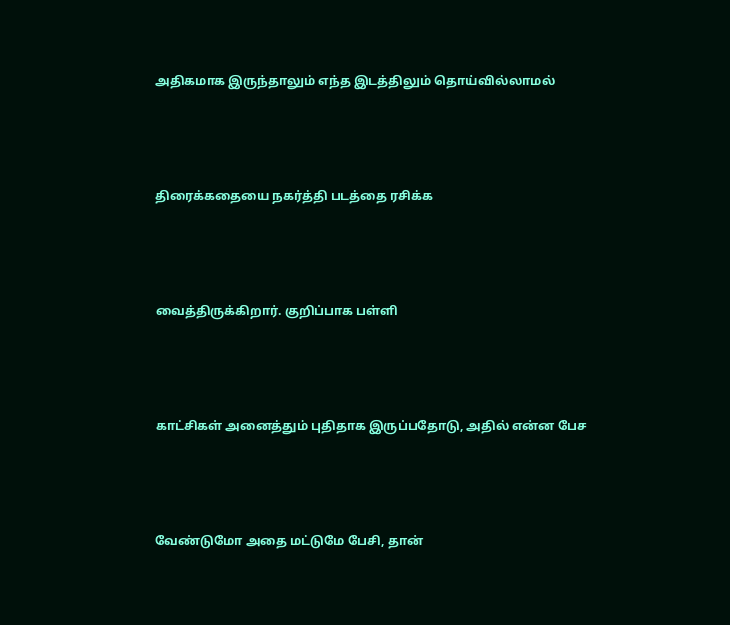அதிகமாக இருந்தாலும் எந்த இடத்திலும் தொய்வில்லாமல்



திரைக்கதையை நகர்த்தி படத்தை ரசிக்க



வைத்திருக்கிறார். குறிப்பாக பள்ளி



காட்சிகள் அனைத்தும் புதிதாக இருப்பதோடு, அதில் என்ன பேச



வேண்டுமோ அதை மட்டுமே பேசி, தான்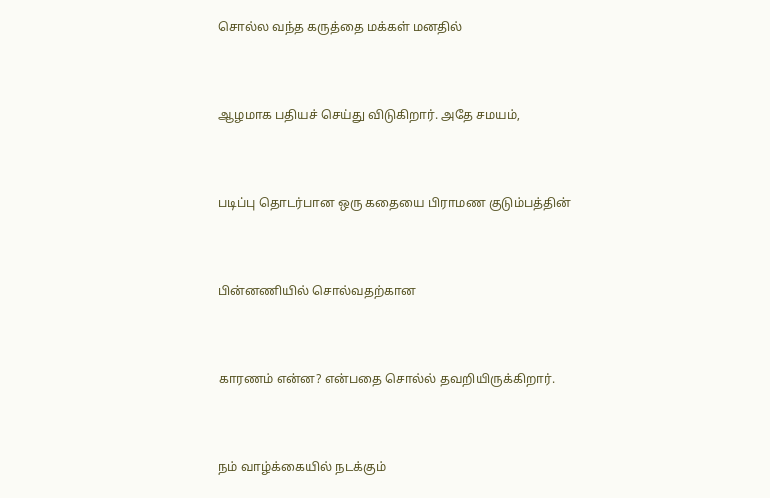சொல்ல வந்த கருத்தை மக்கள் மனதில்



ஆழமாக பதியச் செய்து விடுகிறார். அதே சமயம்,



படிப்பு தொடர்பான ஒரு கதையை பிராமண குடும்பத்தின்



பின்னணியில் சொல்வதற்கான



காரணம் என்ன? என்பதை சொல்ல் தவறியிருக்கிறார்.



நம் வாழ்க்கையில் நடக்கும்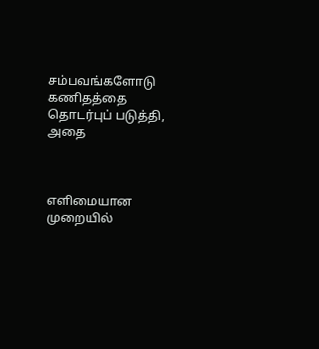சம்பவங்களோடு கணிதத்தை தொடர்புப்‌ படுத்தி, அதை



எளிமையான முறையில்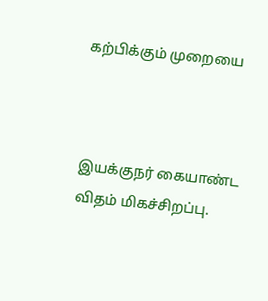கற்பிக்கும் முறையை



இயக்குநர் கையாண்ட விதம் மிகச்சிறப்பு.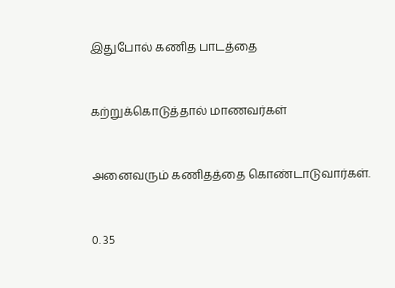இதுபோல் கணித பாடத்தை



கற்றுக்கொடுத்தால் மாணவர்கள்



அனைவரும் கணிதத்தை கொண்டாடுவார்கள்.



0. 35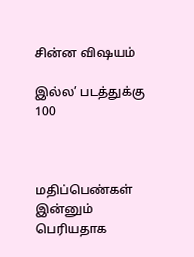சின்ன விஷயம்

இல்ல’ படத்துக்கு 100



மதிப்பெண்கள் இன்னும் பெரியதாக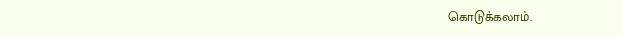கொடுக்கலாம்.